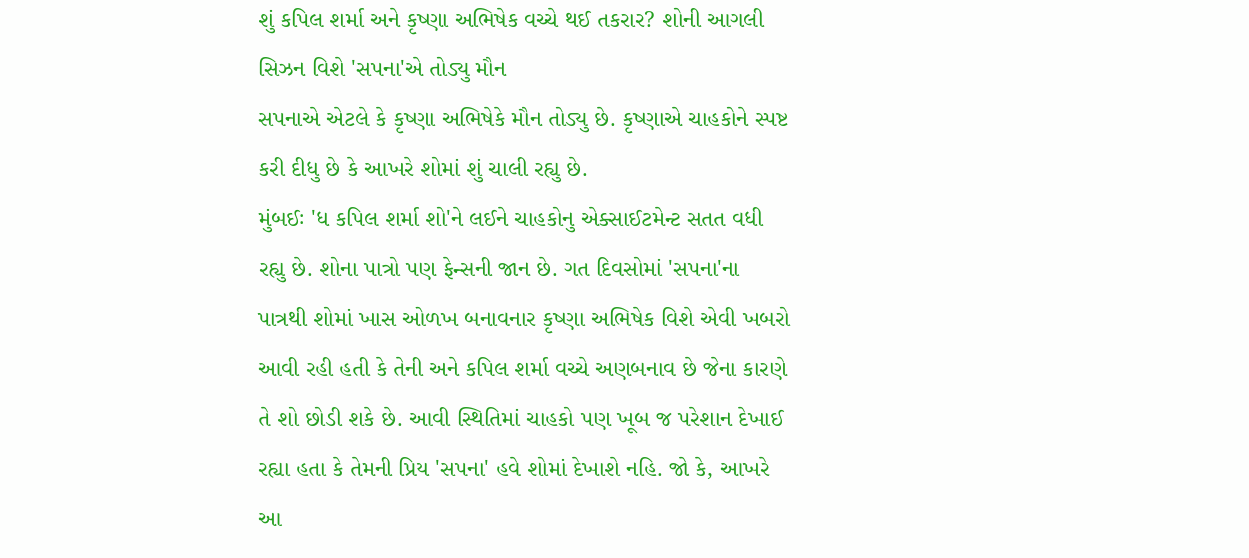શું કપિલ શર્મા અને કૃષ્ણા અભિષેક વચ્ચે થઈ તકરાર? શોની આગલી સિઝન વિશે 'સપના'એ તોડ્યુ મૌન
સપનાએ એટલે કે કૃષ્ણા અભિષેકે મૌન તોડ્યુ છે. કૃષ્ણાએ ચાહકોને સ્પષ્ટ કરી દીધુ છે કે આખરે શોમાં શું ચાલી રહ્યુ છે.
મુંબઈઃ 'ધ કપિલ શર્મા શો'ને લઈને ચાહકોનુ એક્સાઈટમેન્ટ સતત વધી રહ્યુ છે. શોના પાત્રો પણ ફેન્સની જાન છે. ગત દિવસોમાં 'સપના'ના પાત્રથી શોમાં ખાસ ઓળખ બનાવનાર કૃષ્ણા અભિષેક વિશે એવી ખબરો આવી રહી હતી કે તેની અને કપિલ શર્મા વચ્ચે અણબનાવ છે જેના કારણે તે શો છોડી શકે છે. આવી સ્થિતિમાં ચાહકો પણ ખૂબ જ પરેશાન દેખાઈ રહ્યા હતા કે તેમની પ્રિય 'સપના' હવે શોમાં દેખાશે નહિ. જો કે, આખરે આ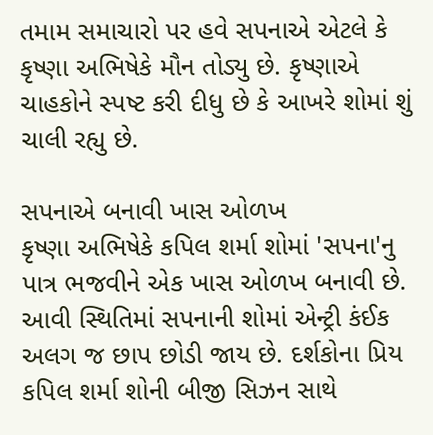તમામ સમાચારો પર હવે સપનાએ એટલે કે કૃષ્ણા અભિષેકે મૌન તોડ્યુ છે. કૃષ્ણાએ ચાહકોને સ્પષ્ટ કરી દીધુ છે કે આખરે શોમાં શું ચાલી રહ્યુ છે.

સપનાએ બનાવી ખાસ ઓળખ
કૃષ્ણા અભિષેકે કપિલ શર્મા શોમાં 'સપના'નુ પાત્ર ભજવીને એક ખાસ ઓળખ બનાવી છે. આવી સ્થિતિમાં સપનાની શોમાં એન્ટ્રી કંઈક અલગ જ છાપ છોડી જાય છે. દર્શકોના પ્રિય કપિલ શર્મા શોની બીજી સિઝન સાથે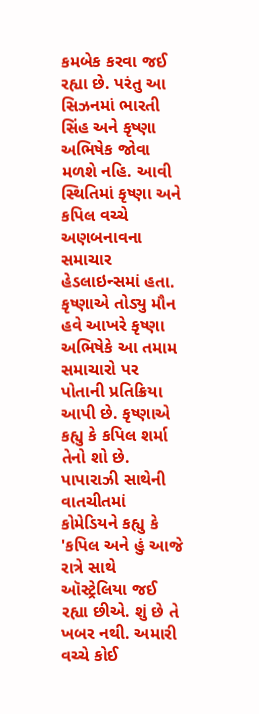કમબેક કરવા જઈ રહ્યા છે. પરંતુ આ સિઝનમાં ભારતી સિંહ અને કૃષ્ણા અભિષેક જોવા મળશે નહિ. આવી સ્થિતિમાં કૃષ્ણા અને કપિલ વચ્ચે અણબનાવના સમાચાર હેડલાઇન્સમાં હતા.
કૃષ્ણાએ તોડ્યુ મૌન
હવે આખરે કૃષ્ણા અભિષેકે આ તમામ સમાચારો પર પોતાની પ્રતિક્રિયા આપી છે. કૃષ્ણાએ કહ્યુ કે કપિલ શર્મા તેનો શો છે. પાપારાઝી સાથેની વાતચીતમાં કોમેડિયને કહ્યુ કે 'કપિલ અને હું આજે રાત્રે સાથે ઑસ્ટ્રેલિયા જઈ રહ્યા છીએ. શું છે તે ખબર નથી. અમારી વચ્ચે કોઈ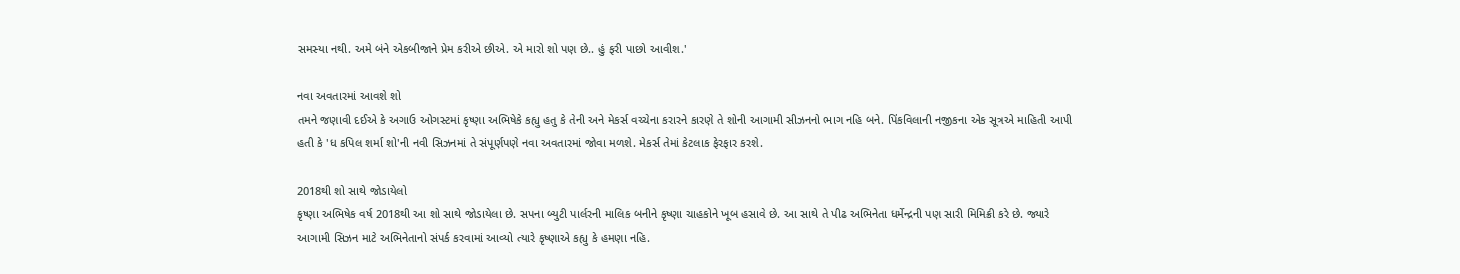સમસ્યા નથી. અમે બંને એકબીજાને પ્રેમ કરીએ છીએ. એ મારો શો પણ છે.. હું ફરી પાછો આવીશ.'

નવા અવતારમાં આવશે શો
તમને જણાવી દઈએ કે અગાઉ ઓગસ્ટમાં કૃષ્ણા અભિષેકે કહ્યુ હતુ કે તેની અને મેકર્સ વચ્ચેના કરારને કારણે તે શોની આગામી સીઝનનો ભાગ નહિ બને. પિંકવિલાની નજીકના એક સૂત્રએ માહિતી આપી હતી કે 'ધ કપિલ શર્મા શો'ની નવી સિઝનમાં તે સંપૂર્ણપણે નવા અવતારમાં જોવા મળશે. મેકર્સ તેમાં કેટલાક ફેરફાર કરશે.

2018થી શો સાથે જોડાયેલો
કૃષ્ણા અભિષેક વર્ષ 2018થી આ શો સાથે જોડાયેલા છે. સપના બ્યુટી પાર્લરની માલિક બનીને કૃષ્ણા ચાહકોને ખૂબ હસાવે છે. આ સાથે તે પીઢ અભિનેતા ધર્મેન્દ્રની પણ સારી મિમિક્રી કરે છે. જ્યારે આગામી સિઝન માટે અભિનેતાનો સંપર્ક કરવામાં આવ્યો ત્યારે કૃષ્ણાએ કહ્યુ કે હમણા નહિ.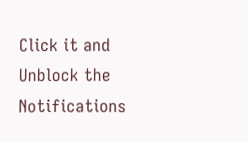Click it and Unblock the Notifications